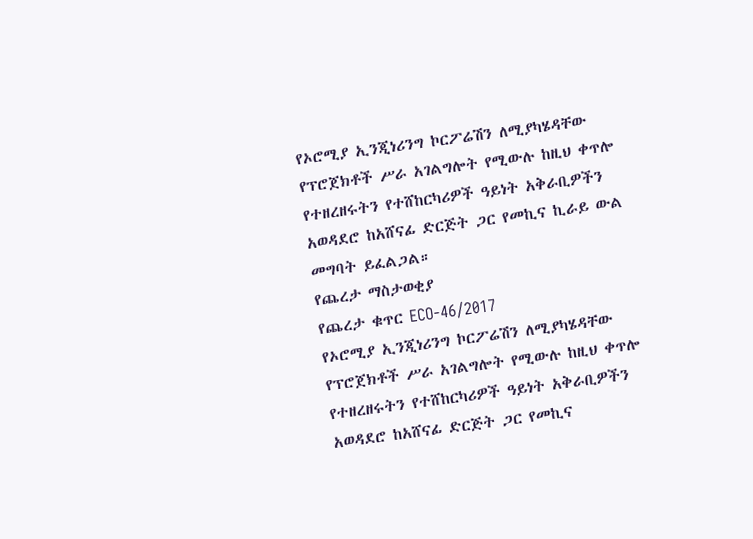የኦሮሚያ ኢንጂነሪንግ ኮርፖሬሽን ለሚያካሄዳቸው የፕሮጀክቶች ሥራ አገልግሎት የሚውሉ ከዚህ ቀጥሎ የተዘረዘሩትን የተሸከርካሪዎች ዓይነት አቅራቢዎችን አወዳደሮ ከአሸናፊ ድርጅት ጋር የመኪና ኪራይ ውል መግባት ይፈልጋል።
የጨረታ ማስታወቂያ
የጨረታ ቁጥር ECO-46/2017
የኦሮሚያ ኢንጂነሪንግ ኮርፖሬሽን ለሚያካሄዳቸው የፕሮጀክቶች ሥራ አገልግሎት የሚውሉ ከዚህ ቀጥሎ የተዘረዘሩትን የተሸከርካሪዎች ዓይነት አቅራቢዎችን አወዳደሮ ከአሸናፊ ድርጅት ጋር የመኪና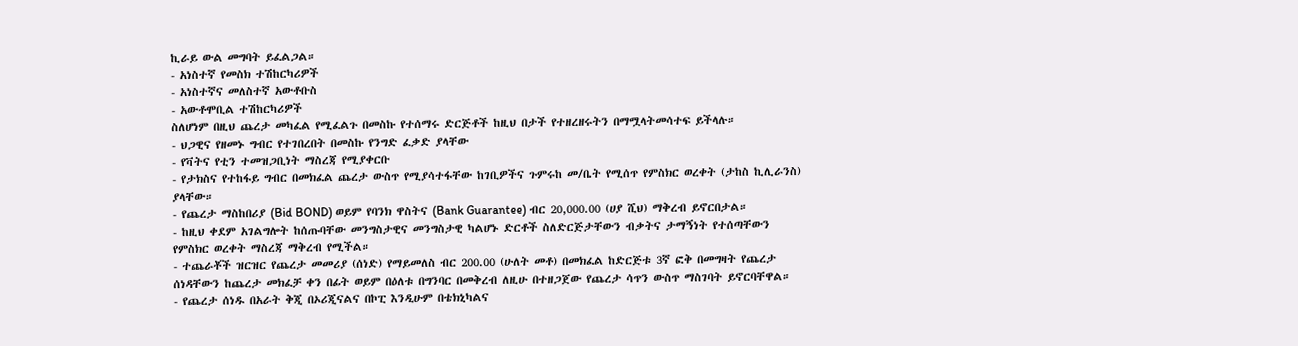ኪራይ ውል መግባት ይፈልጋል።
- አነስተኛ የመስክ ተሽከርካሪዎች
- አነስተኛና መለስተኛ አውቶቡስ
- አውቶሞቢል ተሽከርካሪዎች
ስለሆነም በዚህ ጨረታ መካፈል የሚፈልጉ በመስኩ የተሰማሩ ድርጅቶች ከዚህ በታች የተዘረዘሩትን በማሟላትመሳተፍ ይችላሉ።
- ህጋዊና የዘመኑ ግብር የተገበረበት በመስኩ የንግድ ፈቃድ ያላቸው
- የቫትና የቲን ተመዝጋቢነት ማስረጃ የሚያቀርቡ
- የታክስና የተከፋይ ግብር በመክፈል ጨረታ ውስጥ የሚያሳተፋቸው ከገቢዎችና ጉምሩከ መ/ቤት የሚሰጥ የምስክር ወረቀት (ታከስ ኪሊራንስ) ያላቸው።
- የጨረታ ማስከበሪያ (Bid BOND) ወይም የባንክ ዋስትና (Bank Guarantee) ብር 20,000.00 (ሀያ ሺህ) ማቅረብ ይኖርበታል።
- ከዚህ ቀደም አገልግሎት ከሰጡባቸው መንግስታዊና መንግስታዊ ካልሆኑ ድርቶች ስለድርጅታቸውን ብቃትና ታማኝነት የተሰጣቸውን የምስክር ወረቀት ማስረጃ ማቅረብ የሚችል።
- ተጨራቾች ዝርዝር የጨረታ መመሪያ (ሰነድ) የማይመለስ ብር 200.00 (ሁለት መቶ) በመክፈል ከድርጅቱ 3ኛ ፎቅ በመግዛት የጨረታ ሰነዳቸውን ከጨረታ መክፈቻ ቀን በፊት ወይም በዕለቱ በግንባር በመቅረብ ለዚሁ በተዘጋጀው የጨረታ ሳጥን ውስጥ ማስገባት ይኖርባቸዋል።
- የጨረታ ሰነዱ በአራት ቅጂ በኦሪጂናልና በኮፒ እንዲሁም በቴክኒካልና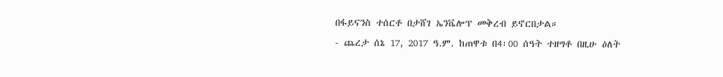በፋይናንስ ተሰርቶ በታሸገ ኤንቬሎፕ መቅረብ ይኖርበታል።
- ጨረታ ሰኔ 17, 2017 ዓ.ም. ከጠዋቱ በ4፡00 ሰዓት ተዘግቶ በዚሁ ዕለት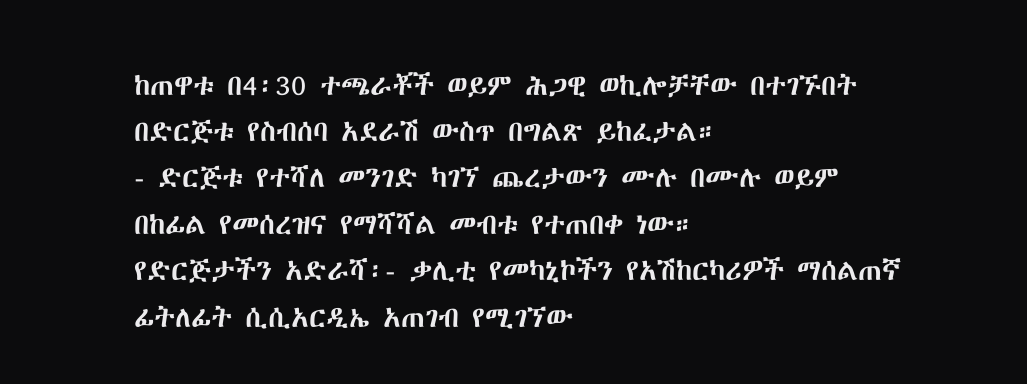ከጠዋቱ በ4፡30 ተጫራቾች ወይም ሕጋዊ ወኪሎቻቸው በተገኙበት በድርጅቱ የስብሰባ አደራሽ ውስጥ በግልጽ ይከፈታል።
- ድርጅቱ የተሻለ መንገድ ካገኘ ጨረታውን ሙሉ በሙሉ ወይም በከፊል የመሰረዝና የማሻሻል መብቱ የተጠበቀ ነው።
የድርጅታችን አድራሻ፡- ቃሊቲ የመካኒኮችን የአሽከርካሪዎች ማሰልጠኛ ፊትለፊት ሲሲአርዲኤ አጠገብ የሚገኘው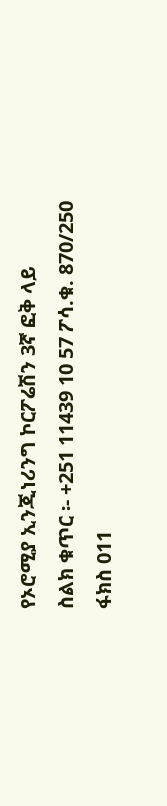የኦሮሚያ ኢንጂነሪንግ ኮርፖሬሽን 3ኛ ፎቅ ላይ
ስልክ ቁጥር ፡- +251 11439 10 57 ፖሳ.ቁ. 870/250
ፋክስ 011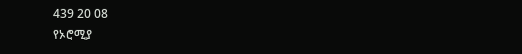439 20 08
የኦሮሚያ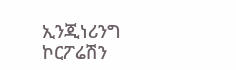ኢንጂነሪንግ ኮርፖሬሽን